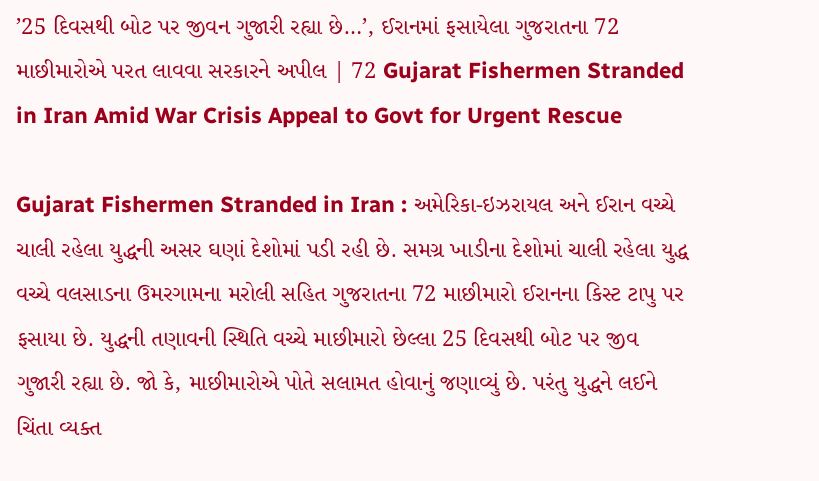’25 દિવસથી બોટ પર જીવન ગુજારી રહ્યા છે…’, ઈરાનમાં ફસાયેલા ગુજરાતના 72 માછીમારોએ પરત લાવવા સરકારને અપીલ | 72 Gujarat Fishermen Stranded in Iran Amid War Crisis Appeal to Govt for Urgent Rescue

Gujarat Fishermen Stranded in Iran : અમેરિકા-ઇઝરાયલ અને ઈરાન વચ્ચે ચાલી રહેલા યુદ્ધની અસર ઘણાં દેશોમાં પડી રહી છે. સમગ્ર ખાડીના દેશોમાં ચાલી રહેલા યુદ્ધ વચ્ચે વલસાડના ઉમરગામના મરોલી સહિત ગુજરાતના 72 માછીમારો ઈરાનના કિસ્ટ ટાપુ પર ફસાયા છે. યુદ્ધની તણાવની સ્થિતિ વચ્ચે માછીમારો છેલ્લા 25 દિવસથી બોટ પર જીવ ગુજારી રહ્યા છે. જો કે, માછીમારોએ પોતે સલામત હોવાનું જણાવ્યું છે. પરંતુ યુદ્ધને લઈને ચિંતા વ્યક્ત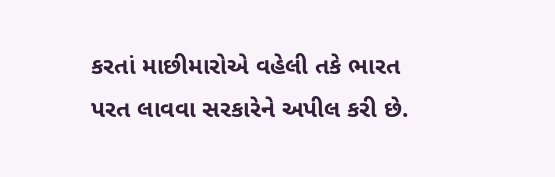કરતાં માછીમારોએ વહેલી તકે ભારત પરત લાવવા સરકારેને અપીલ કરી છે.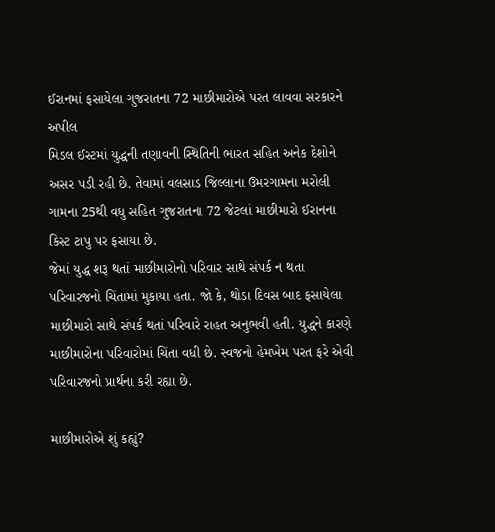ઈરાનમાં ફસાયેલા ગુજરાતના 72 માછીમારોએ પરત લાવવા સરકારને અપીલ
મિડલ ઈસ્ટમાં યુદ્ધની તણાવની સ્થિતિની ભારત સહિત અનેક દેશોને અસર પડી રહી છે. તેવામાં વલસાડ જિલ્લાના ઉમરગામના મરોલી ગામના 25થી વધુ સહિત ગુજરાતના 72 જેટલાં માછીમારો ઈરાનના કિસ્ટ ટાપુ પર ફસાયા છે.
જેમાં યુદ્ધ શરૂ થતાં માછીમારોનો પરિવાર સાથે સંપર્ક ન થતા પરિવારજનો ચિંતામાં મુકાયા હતા. જો કે, થોડા દિવસ બાદ ફસાયેલા માછીમારો સાથે સંપર્ક થતાં પરિવારે રાહત અનુભવી હતી. યુદ્ધને કારણે માછીમારોના પરિવારોમાં ચિંતા વધી છે. સ્વજનો હેમખેમ પરત ફરે એવી પરિવારજનો પ્રાર્થના કરી રહ્યા છે.

માછીમારોએ શું કહ્યું?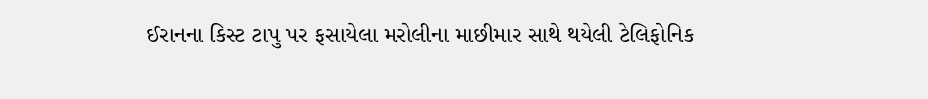ઈરાનના કિસ્ટ ટાપુ પર ફસાયેલા મરોલીના માછીમાર સાથે થયેલી ટેલિફોનિક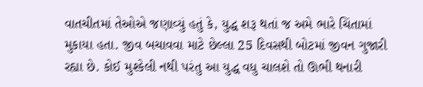વાતચીતમાં તેઓએ જણાવ્યું હતું કે, યુદ્ધ શરૂ થતાં જ અમે ભારે ચિંતામાં મુકાયા હતા. જીવ બચાવવા માટે છેલ્લા 25 દિવસથી બોટમાં જીવન ગુજારી રહ્યા છે. કોઈ મુશ્કેલી નથી પરંતુ આ યુદ્ધ વધુ ચાલશે તો ઊભી થનારી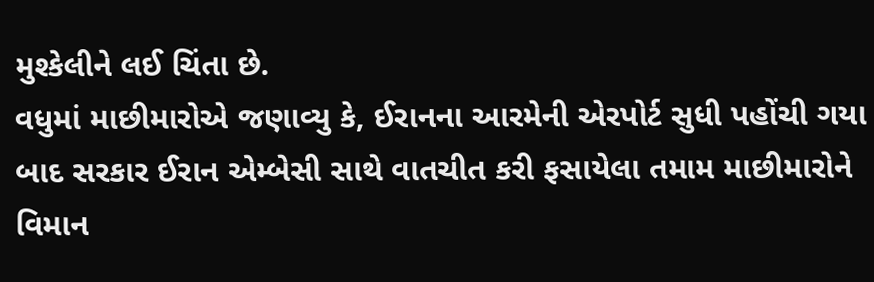મુશ્કેલીને લઈ ચિંતા છે.
વધુમાં માછીમારોએ જણાવ્યુ કે, ઈરાનના આરમેની એરપોર્ટ સુધી પહોંચી ગયા બાદ સરકાર ઈરાન એમ્બેસી સાથે વાતચીત કરી ફસાયેલા તમામ માછીમારોને વિમાન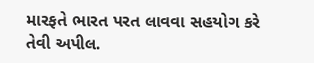મારફતે ભારત પરત લાવવા સહયોગ કરે તેવી અપીલ.